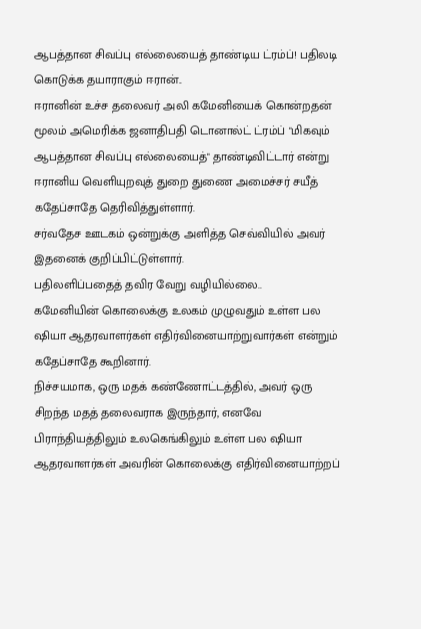ஆபத்தான சிவப்பு எல்லையைத் தாண்டிய ட்ரம்ப்! பதிலடி கொடுக்க தயாராகும் ஈரான்..
ஈரானின் உச்ச தலைவர் அலி கமேனியைக் கொன்றதன் மூலம் அமெரிக்க ஜனாதிபதி டொனால்ட் ட்ரம்ப் "மிகவும் ஆபத்தான சிவப்பு எல்லையைத்" தாண்டிவிட்டார் என்று ஈரானிய வெளியுறவுத் துறை துணை அமைச்சர் சயீத் கதேப்சாதே தெரிவித்துள்ளார்.
சர்வதேச ஊடகம் ஒன்றுக்கு அளித்த செவ்வியில் அவர் இதனைக் குறிப்பிட்டுள்ளார்.
பதிலளிப்பதைத் தவிர வேறு வழியில்லை..
கமேனியின் கொலைக்கு உலகம் முழுவதும் உள்ள பல ஷியா ஆதரவாளர்கள் எதிர்வினையாற்றுவார்கள் என்றும் கதேப்சாதே கூறினார்.
நிச்சயமாக, ஒரு மதக் கண்ணோட்டத்தில், அவர் ஒரு சிறந்த மதத் தலைவராக இருந்தார், எனவே பிராந்தியத்திலும் உலகெங்கிலும் உள்ள பல ஷியா ஆதரவாளர்கள் அவரின் கொலைக்கு எதிர்வினையாற்றப்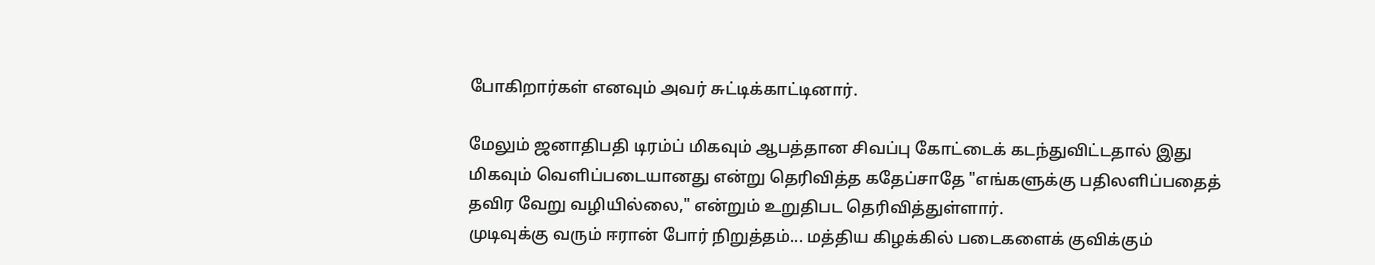போகிறார்கள் எனவும் அவர் சுட்டிக்காட்டினார்.

மேலும் ஜனாதிபதி டிரம்ப் மிகவும் ஆபத்தான சிவப்பு கோட்டைக் கடந்துவிட்டதால் இது மிகவும் வெளிப்படையானது என்று தெரிவித்த கதேப்சாதே "எங்களுக்கு பதிலளிப்பதைத் தவிர வேறு வழியில்லை," என்றும் உறுதிபட தெரிவித்துள்ளார்.
முடிவுக்கு வரும் ஈரான் போர் நிறுத்தம்... மத்திய கிழக்கில் படைகளைக் குவிக்கும்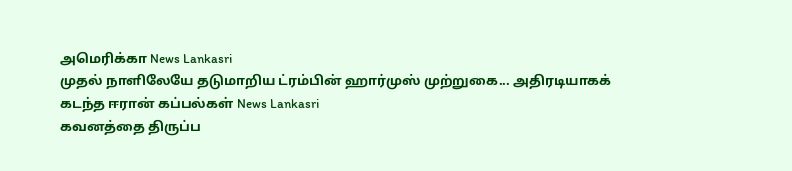அமெரிக்கா News Lankasri
முதல் நாளிலேயே தடுமாறிய ட்ரம்பின் ஹார்முஸ் முற்றுகை... அதிரடியாகக் கடந்த ஈரான் கப்பல்கள் News Lankasri
கவனத்தை திருப்ப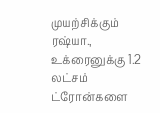முயற்சிக்கும் ரஷ்யா., உக்ரைனுக்கு 1.2 லட்சம் ட்ரோன்களை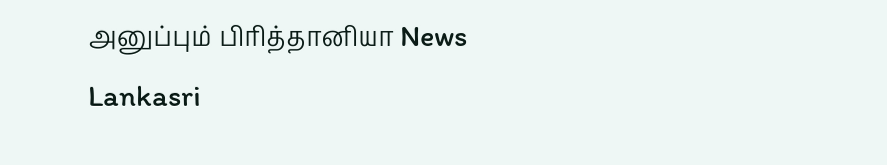அனுப்பும் பிரித்தானியா News Lankasri